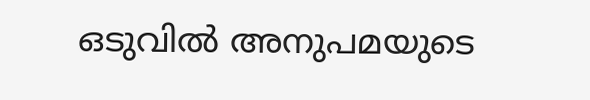ഒടുവില്‍ അനുപമയുടെ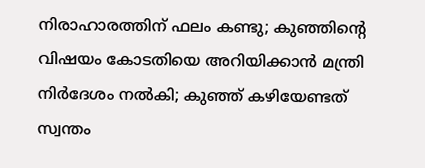നിരാഹാരത്തിന് ഫലം കണ്ടു; കുഞ്ഞിന്റെ വിഷയം കോടതിയെ അറിയിക്കാന്‍ മന്ത്രി നിര്‍ദേശം നല്‍കി; കുഞ്ഞ് കഴിയേണ്ടത് സ്വന്തം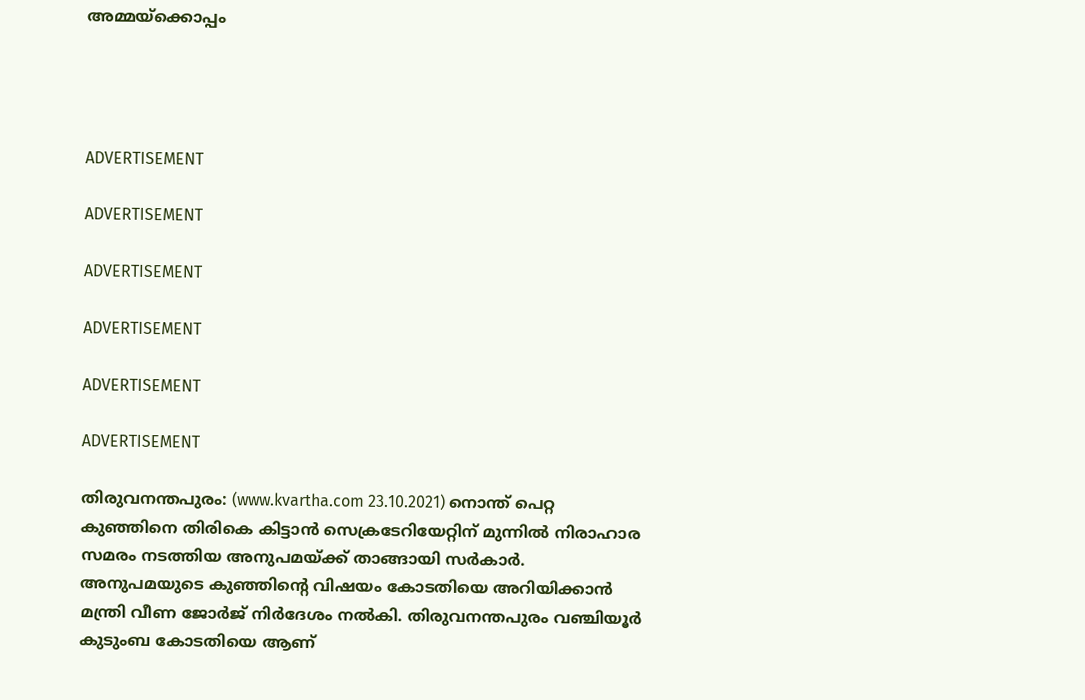അമ്മയ്‌ക്കൊപ്പം




ADVERTISEMENT

ADVERTISEMENT

ADVERTISEMENT

ADVERTISEMENT

ADVERTISEMENT

ADVERTISEMENT

തിരുവനന്തപുരം: (www.kvartha.com 23.10.2021) നൊന്ത് പെറ്റ കുഞ്ഞിനെ തിരികെ കിട്ടാന്‍ സെക്രടേറിയേറ്റിന് മുന്നില്‍ നിരാഹാര സമരം നടത്തിയ അനുപമയ്ക്ക് താങ്ങായി സര്‍കാര്‍. അനുപമയുടെ കുഞ്ഞിന്റെ വിഷയം കോടതിയെ അറിയിക്കാന്‍ മന്ത്രി വീണ ജോര്‍ജ് നിര്‍ദേശം നല്‍കി. തിരുവനന്തപുരം വഞ്ചിയൂര്‍ കുടുംബ കോടതിയെ ആണ്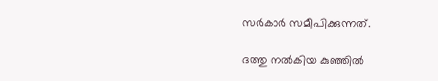സര്‍കാര്‍ സമീപിക്കുന്നത്.

ദത്തു നല്‍കിയ കുഞ്ഞില്‍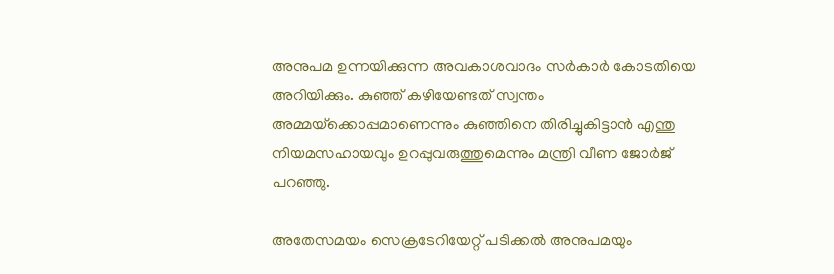അനുപമ ഉന്നയിക്കുന്ന അവകാശവാദം സര്‍കാര്‍ കോടതിയെ അറിയിക്കും. കുഞ്ഞ് കഴിയേണ്ടത് സ്വന്തം അമ്മയ്‌ക്കൊപ്പമാണെന്നും കുഞ്ഞിനെ തിരിച്ചുകിട്ടാന്‍ എന്തു നിയമസഹായവും ഉറപ്പുവരുത്തുമെന്നും മന്ത്രി വീണ ജോര്‍ജ് പറഞ്ഞു.

അതേസമയം സെക്രടേറിയേറ്റ് പടിക്കല്‍ അനുപമയും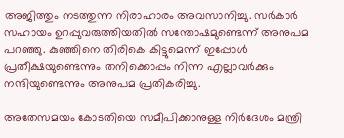അജിത്തും നടത്തുന്ന നിരാഹാരം അവസാനിച്ചു. സര്‍കാര്‍ സഹായം ഉറപ്പുവരുത്തിയതില്‍ സന്തോഷമുണ്ടെന്ന് അനുപമ പറഞ്ഞു. കുഞ്ഞിനെ തിരികെ കിട്ടുമെന്ന് ഇപ്പോള്‍ പ്രതീക്ഷയുണ്ടെന്നും തനിക്കൊപ്പം നിന്ന എല്ലാവര്‍ക്കും നന്ദിയുണ്ടെന്നും അനുപമ പ്രതികരിച്ചു.

അതേസമയം കോടതിയെ സമീപിക്കാനുള്ള നിര്‍ദേശം മന്ത്രി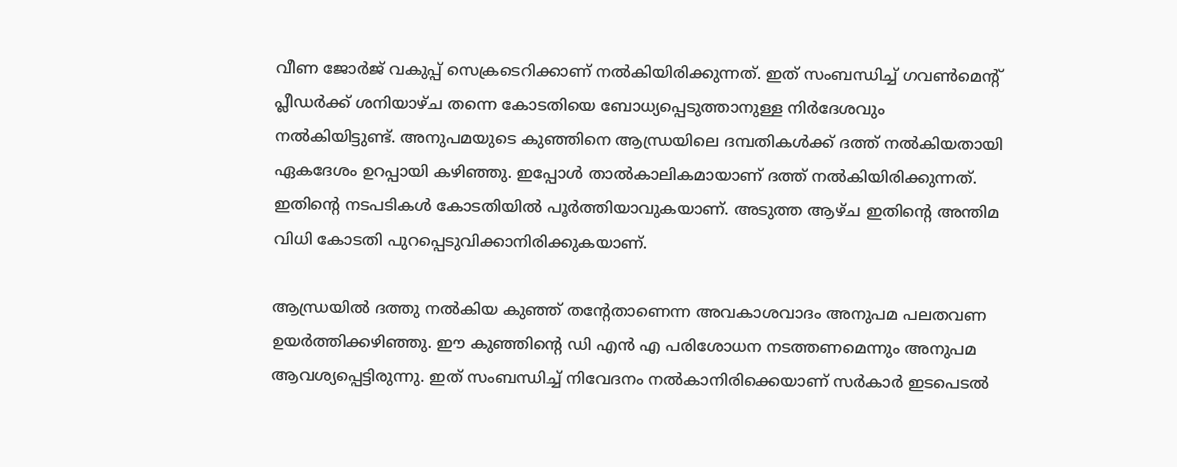വീണ ജോര്‍ജ് വകുപ്പ് സെക്രടെറിക്കാണ് നല്‍കിയിരിക്കുന്നത്. ഇത് സംബന്ധിച്ച് ഗവണ്‍മെന്റ് പ്ലീഡര്‍ക്ക് ശനിയാഴ്ച തന്നെ കോടതിയെ ബോധ്യപ്പെടുത്താനുള്ള നിര്‍ദേശവും നല്‍കിയിട്ടുണ്ട്. അനുപമയുടെ കുഞ്ഞിനെ ആന്ധ്രയിലെ ദമ്പതികള്‍ക്ക് ദത്ത് നല്‍കിയതായി ഏകദേശം ഉറപ്പായി കഴിഞ്ഞു. ഇപ്പോള്‍ താല്‍കാലികമായാണ് ദത്ത് നല്‍കിയിരിക്കുന്നത്. ഇതിന്റെ നടപടികള്‍ കോടതിയില്‍ പൂര്‍ത്തിയാവുകയാണ്. അടുത്ത ആഴ്ച ഇതിന്റെ അന്തിമ വിധി കോടതി പുറപ്പെടുവിക്കാനിരിക്കുകയാണ്.

ആന്ധ്രയില്‍ ദത്തു നല്‍കിയ കുഞ്ഞ് തന്റേതാണെന്ന അവകാശവാദം അനുപമ പലതവണ ഉയര്‍ത്തിക്കഴിഞ്ഞു. ഈ കുഞ്ഞിന്റെ ഡി എന്‍ എ പരിശോധന നടത്തണമെന്നും അനുപമ ആവശ്യപ്പെട്ടിരുന്നു. ഇത് സംബന്ധിച്ച് നിവേദനം നല്‍കാനിരിക്കെയാണ് സര്‍കാര്‍ ഇടപെടല്‍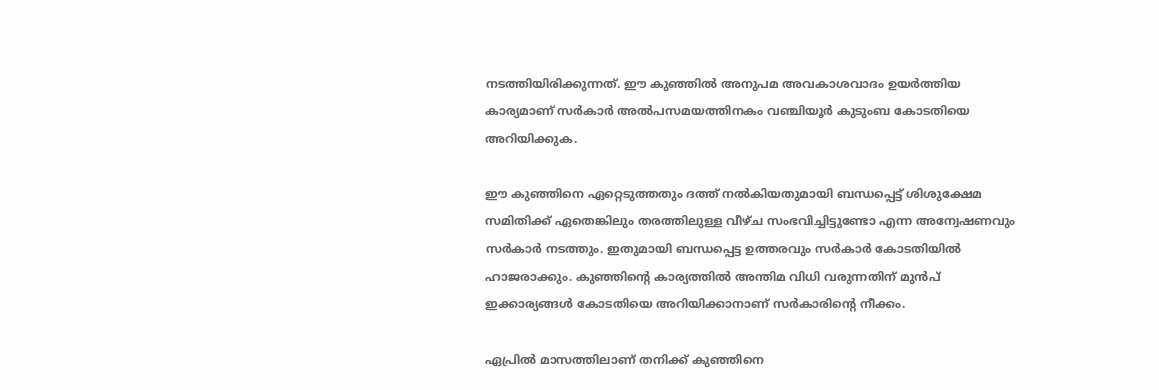നടത്തിയിരിക്കുന്നത്. ഈ കുഞ്ഞില്‍ അനുപമ അവകാശവാദം ഉയര്‍ത്തിയ കാര്യമാണ് സര്‍കാര്‍ അല്‍പസമയത്തിനകം വഞ്ചിയൂര്‍ കുടുംബ കോടതിയെ അറിയിക്കുക.

ഈ കുഞ്ഞിനെ ഏറ്റെടുത്തതും ദത്ത് നല്‍കിയതുമായി ബന്ധപ്പെട്ട് ശിശുക്ഷേമ സമിതിക്ക് ഏതെങ്കിലും തരത്തിലുള്ള വീഴ്ച സംഭവിച്ചിട്ടുണ്ടോ എന്ന അന്വേഷണവും സര്‍കാര്‍ നടത്തും. ഇതുമായി ബന്ധപ്പെട്ട ഉത്തരവും സര്‍കാര്‍ കോടതിയില്‍ ഹാജരാക്കും. കുഞ്ഞിന്റെ കാര്യത്തില്‍ അന്തിമ വിധി വരുന്നതിന് മുന്‍പ് ഇക്കാര്യങ്ങള്‍ കോടതിയെ അറിയിക്കാനാണ് സര്‍കാരിന്റെ നീക്കം.

ഏപ്രില്‍ മാസത്തിലാണ് തനിക്ക് കുഞ്ഞിനെ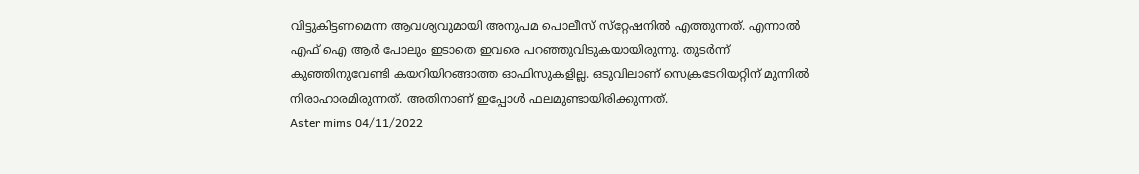വിട്ടുകിട്ടണമെന്ന ആവശ്യവുമായി അനുപമ പൊലീസ് സ്‌റ്റേഷനില്‍ എത്തുന്നത്. എന്നാല്‍ എഫ് ഐ ആര്‍ പോലും ഇടാതെ ഇവരെ പറഞ്ഞുവിടുകയായിരുന്നു. തുടര്‍ന്ന് കുഞ്ഞിനുവേണ്ടി കയറിയിറങ്ങാത്ത ഓഫിസുകളില്ല. ഒടുവിലാണ് സെക്രടേറിയറ്റിന് മുന്നില്‍ നിരാഹാരമിരുന്നത്. അതിനാണ് ഇപ്പോള്‍ ഫലമുണ്ടായിരിക്കുന്നത്.
Aster mims 04/11/2022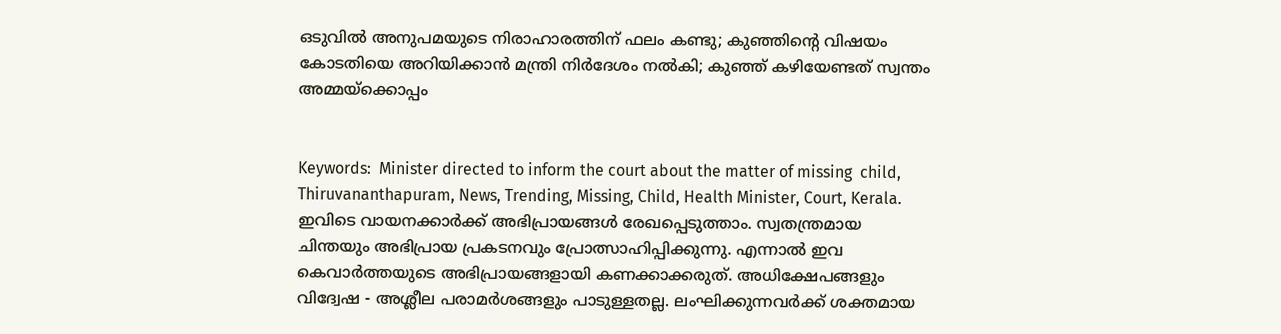ഒടുവില്‍ അനുപമയുടെ നിരാഹാരത്തിന് ഫലം കണ്ടു; കുഞ്ഞിന്റെ വിഷയം കോടതിയെ അറിയിക്കാന്‍ മന്ത്രി നിര്‍ദേശം നല്‍കി; കുഞ്ഞ് കഴിയേണ്ടത് സ്വന്തം അമ്മയ്‌ക്കൊപ്പം


Keywords:  Minister directed to inform the court about the matter of missing  child, Thiruvananthapuram, News, Trending, Missing, Child, Health Minister, Court, Kerala.
ഇവിടെ വായനക്കാർക്ക് അഭിപ്രായങ്ങൾ രേഖപ്പെടുത്താം. സ്വതന്ത്രമായ ചിന്തയും അഭിപ്രായ പ്രകടനവും പ്രോത്സാഹിപ്പിക്കുന്നു. എന്നാൽ ഇവ കെവാർത്തയുടെ അഭിപ്രായങ്ങളായി കണക്കാക്കരുത്. അധിക്ഷേപങ്ങളും വിദ്വേഷ - അശ്ലീല പരാമർശങ്ങളും പാടുള്ളതല്ല. ലംഘിക്കുന്നവർക്ക് ശക്തമായ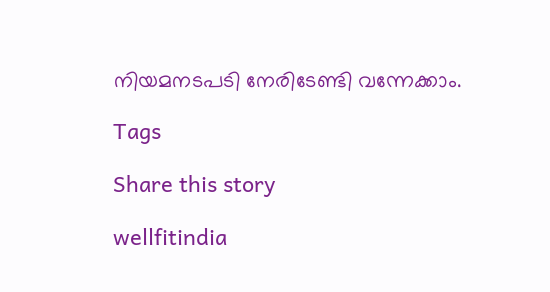നിയമനടപടി നേരിടേണ്ടി വന്നേക്കാം.

Tags

Share this story

wellfitindia